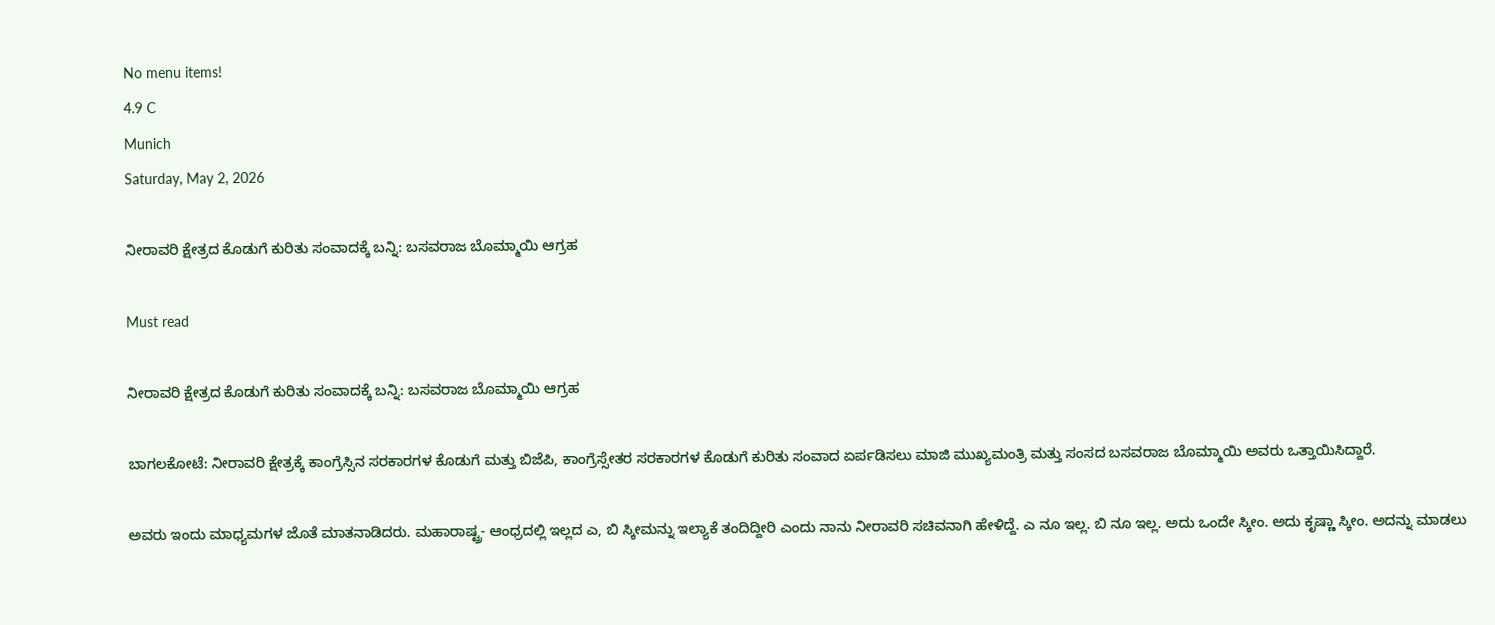No menu items!
4.9 C
Munich
Saturday, May 2, 2026

ನೀರಾವರಿ ಕ್ಷೇತ್ರದ ಕೊಡುಗೆ ಕುರಿತು ಸಂವಾದಕ್ಕೆ ಬನ್ನಿ: ಬಸವರಾಜ ಬೊಮ್ಮಾಯಿ ಆಗ್ರಹ

Must read

ನೀರಾವರಿ ಕ್ಷೇತ್ರದ ಕೊಡುಗೆ ಕುರಿತು ಸಂವಾದಕ್ಕೆ ಬನ್ನಿ: ಬಸವರಾಜ ಬೊಮ್ಮಾಯಿ ಆಗ್ರಹ

ಬಾಗಲಕೋಟೆ: ನೀರಾವರಿ ಕ್ಷೇತ್ರಕ್ಕೆ ಕಾಂಗ್ರೆಸ್ಸಿನ ಸರಕಾರಗಳ ಕೊಡುಗೆ ಮತ್ತು ಬಿಜೆಪಿ, ಕಾಂಗ್ರೆಸ್ಸೇತರ ಸರಕಾರಗಳ ಕೊಡುಗೆ ಕುರಿತು ಸಂವಾದ ಏರ್ಪಡಿಸಲು ಮಾಜಿ ಮುಖ್ಯಮಂತ್ರಿ ಮತ್ತು ಸಂಸದ ಬಸವರಾಜ ಬೊಮ್ಮಾಯಿ ಅವರು ಒತ್ತಾಯಿಸಿದ್ದಾರೆ.

ಅವರು ಇಂದು ಮಾಧ್ಯಮಗಳ ಜೊತೆ ಮಾತನಾಡಿದರು. ಮಹಾರಾಷ್ಟ್ರ- ಆಂಧ್ರದಲ್ಲಿ ಇಲ್ಲದ ಎ, ಬಿ ಸ್ಕೀಮನ್ನು ಇಲ್ಯಾಕೆ ತಂದಿದ್ದೀರಿ ಎಂದು ನಾನು ನೀರಾವರಿ ಸಚಿವನಾಗಿ ಹೇಳಿದ್ದೆ. ಎ ನೂ ಇಲ್ಲ. ಬಿ ನೂ ಇಲ್ಲ. ಅದು ಒಂದೇ ಸ್ಕೀಂ. ಅದು ಕೃಷ್ಣಾ ಸ್ಕೀಂ. ಅದನ್ನು ಮಾಡಲು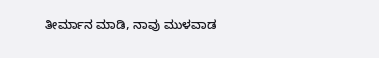ತೀರ್ಮಾನ ಮಾಡಿ, ನಾವು ಮುಳವಾಡ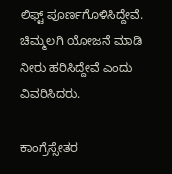ಲಿಫ್ಟ್ ಪೂರ್ಣಗೊಳಿಸಿದ್ದೇವೆ. ಚಿಮ್ಮಲಗಿ ಯೋಜನೆ ಮಾಡಿ ನೀರು ಹರಿಸಿದ್ದೇವೆ ಎಂದು ವಿವರಿಸಿದರು.

ಕಾಂಗ್ರೆಸ್ಸೇತರ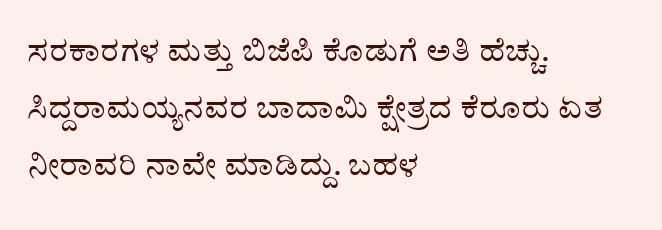ಸರಕಾರಗಳ ಮತ್ತು ಬಿಜೆಪಿ ಕೊಡುಗೆ ಅತಿ ಹೆಚ್ಚು. ಸಿದ್ದರಾಮಯ್ಯನವರ ಬಾದಾಮಿ ಕ್ಷೇತ್ರದ ಕೆರೂರು ಏತ ನೀರಾವರಿ ನಾವೇ ಮಾಡಿದ್ದು. ಬಹಳ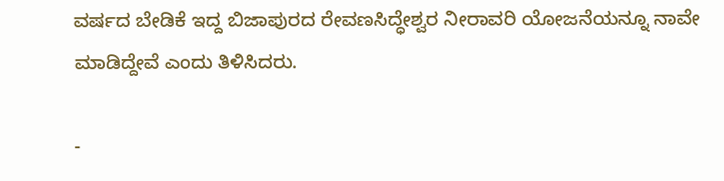ವರ್ಷದ ಬೇಡಿಕೆ ಇದ್ದ ಬಿಜಾಪುರದ ರೇವಣಸಿದ್ಧೇಶ್ವರ ನೀರಾವರಿ ಯೋಜನೆಯನ್ನೂ ನಾವೇ ಮಾಡಿದ್ದೇವೆ ಎಂದು ತಿಳಿಸಿದರು.

-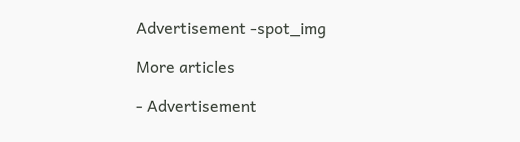Advertisement -spot_img

More articles

- Advertisement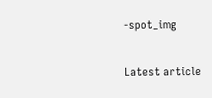-spot_img

Latest article